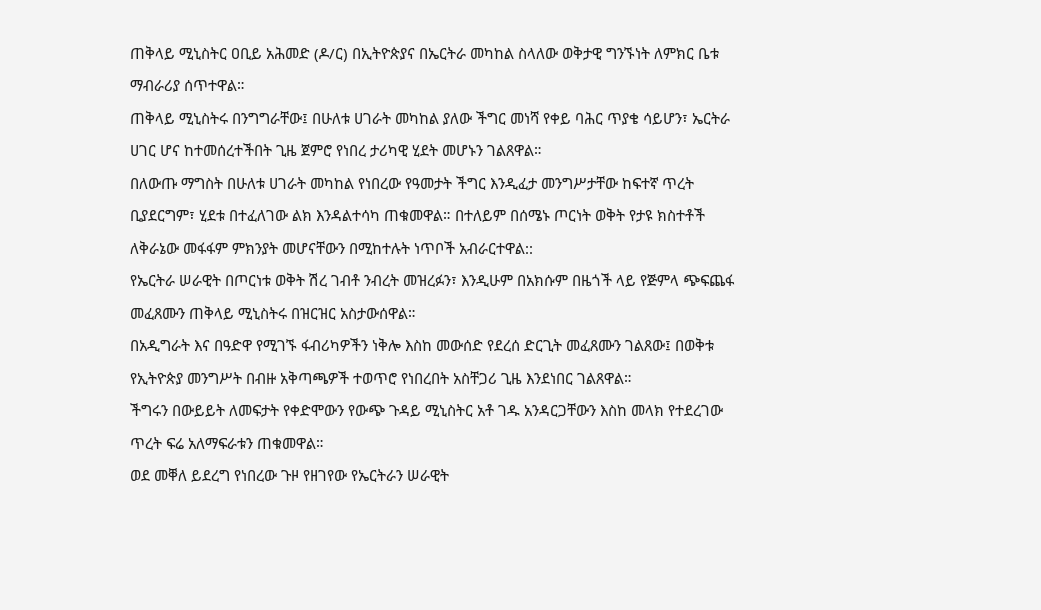ጠቅላይ ሚኒስትር ዐቢይ አሕመድ (ዶ/ር) በኢትዮጵያና በኤርትራ መካከል ስላለው ወቅታዊ ግንኙነት ለምክር ቤቱ ማብራሪያ ሰጥተዋል።
ጠቅላይ ሚኒስትሩ በንግግራቸው፤ በሁለቱ ሀገራት መካከል ያለው ችግር መነሻ የቀይ ባሕር ጥያቄ ሳይሆን፣ ኤርትራ ሀገር ሆና ከተመሰረተችበት ጊዜ ጀምሮ የነበረ ታሪካዊ ሂደት መሆኑን ገልጸዋል።
በለውጡ ማግስት በሁለቱ ሀገራት መካከል የነበረው የዓመታት ችግር እንዲፈታ መንግሥታቸው ከፍተኛ ጥረት ቢያደርግም፣ ሂደቱ በተፈለገው ልክ እንዳልተሳካ ጠቁመዋል። በተለይም በሰሜኑ ጦርነት ወቅት የታዩ ክስተቶች ለቅራኔው መፋፋም ምክንያት መሆናቸውን በሚከተሉት ነጥቦች አብራርተዋል::
የኤርትራ ሠራዊት በጦርነቱ ወቅት ሽረ ገብቶ ንብረት መዝረፉን፣ እንዲሁም በአክሱም በዜጎች ላይ የጅምላ ጭፍጨፋ መፈጸሙን ጠቅላይ ሚኒስትሩ በዝርዝር አስታውሰዋል።
በአዲግራት እና በዓድዋ የሚገኙ ፋብሪካዎችን ነቅሎ እስከ መውሰድ የደረሰ ድርጊት መፈጸሙን ገልጸው፤ በወቅቱ የኢትዮጵያ መንግሥት በብዙ አቅጣጫዎች ተወጥሮ የነበረበት አስቸጋሪ ጊዜ እንደነበር ገልጸዋል።
ችግሩን በውይይት ለመፍታት የቀድሞውን የውጭ ጉዳይ ሚኒስትር አቶ ገዱ አንዳርጋቸውን እስከ መላክ የተደረገው ጥረት ፍሬ አለማፍራቱን ጠቁመዋል።
ወደ መቐለ ይደረግ የነበረው ጉዞ የዘገየው የኤርትራን ሠራዊት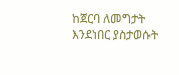ከጀርባ ለመግታት እንደነበር ያስታወሱት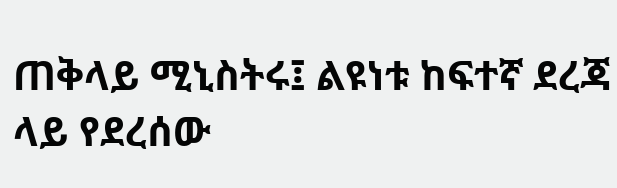ጠቅላይ ሚኒስትሩ፤ ልዩነቱ ከፍተኛ ደረጃ ላይ የደረሰው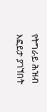የትግራይ ሕዝብ እፎይታ ያገኘበት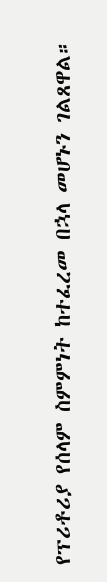የፕሪቶሪያ የሰላም ስምምነት ከተፈረመ በኋላ መሆኑን ገልጸዋል።